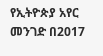የኢትዮጵያ አየር መንገድ በ2017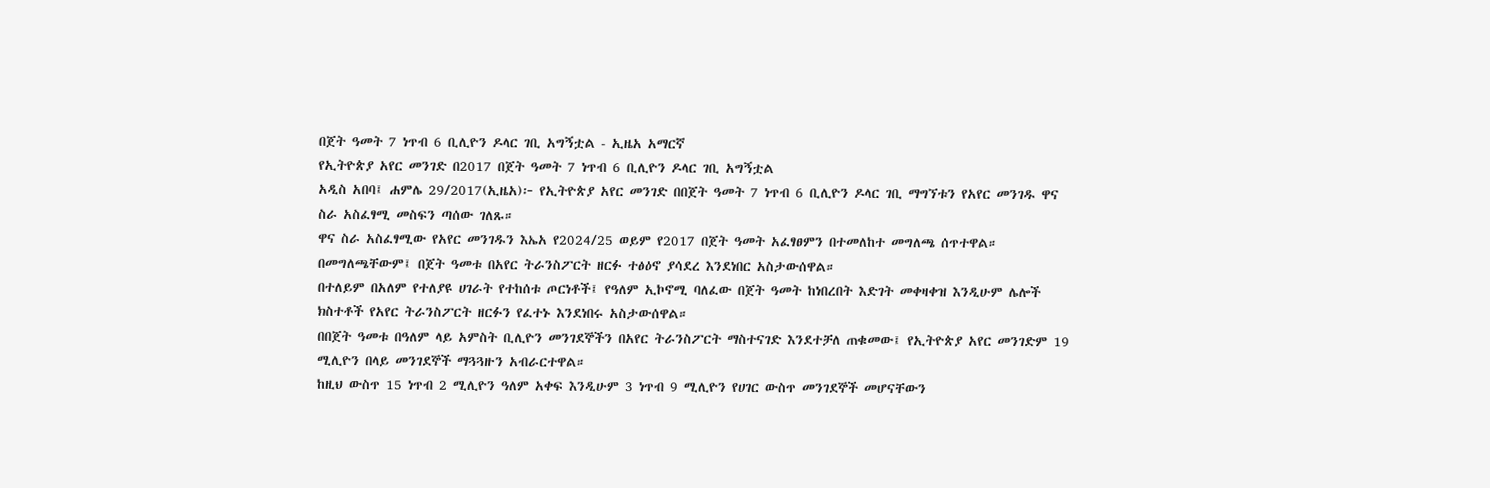በጀት ዓመት 7 ነጥብ 6 ቢሊዮን ዶላር ገቢ አግኝቷል - ኢዜአ አማርኛ
የኢትዮጵያ አየር መንገድ በ2017 በጀት ዓመት 7 ነጥብ 6 ቢሊዮን ዶላር ገቢ አግኝቷል
አዲስ አበባ፤ ሐምሌ 29/2017(ኢዜአ)፦ የኢትዮጵያ አየር መንገድ በበጀት ዓመት 7 ነጥብ 6 ቢሊዮን ዶላር ገቢ ማግኘቱን የአየር መንገዱ ዋና ስራ አስፈፃሚ መስፍን ጣሰው ገለጹ።
ዋና ስራ አስፈፃሚው የአየር መንገዱን እኤአ የ2024/25 ወይም የ2017 በጀት ዓመት አፈፃፀምን በተመለከተ መግለጫ ሰጥተዋል።
በመግለጫቸውም፤ በጀት ዓመቱ በአየር ትራንስፖርት ዘርፉ ተፅዕኖ ያሳደረ እንደነበር አስታውሰዋል።
በተለይም በአለም የተለያዩ ሀገራት የተከሰቱ ጦርነቶች፤ የዓለም ኢኮኖሚ ባለፈው በጀት ዓመት ከነበረበት እድገት መቀዛቀዝ እንዲሁም ሌሎች ክስተቶች የአየር ትራንስፖርት ዘርፉን የፈተኑ እንደነበሩ አስታውሰዋል።
በበጀት ዓመቱ በዓለም ላይ አምስት ቢሊዮን መንገደኞችን በአየር ትራንስፖርት ማስተናገድ እንደተቻለ ጠቁመው፤ የኢትዮጵያ አየር መንገድም 19 ሚሊዮን በላይ መንገደኞች ማጓጓዙን አብራርተዋል።
ከዚህ ውስጥ 15 ነጥብ 2 ሚሊዮን ዓለም አቀፍ እንዲሁም 3 ነጥብ 9 ሚሊዮን የሀገር ውስጥ መንገደኞች መሆናቸውን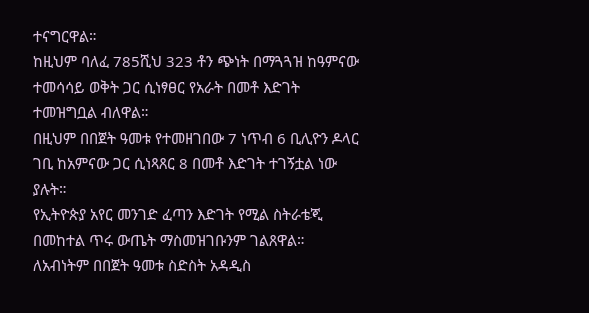ተናግርዋል።
ከዚህም ባለፈ 785ሺህ 323 ቶን ጭነት በማጓጓዝ ከዓምናው ተመሳሳይ ወቅት ጋር ሲነፃፀር የአራት በመቶ እድገት ተመዝግቧል ብለዋል።
በዚህም በበጀት ዓመቱ የተመዘገበው 7 ነጥብ 6 ቢሊዮን ዶላር ገቢ ከአምናው ጋር ሲነጻጸር 8 በመቶ እድገት ተገኝቷል ነው ያሉት።
የኢትዮጵያ አየር መንገድ ፈጣን እድገት የሚል ስትራቴጂ በመከተል ጥሩ ውጤት ማስመዝገቡንም ገልጸዋል።
ለአብነትም በበጀት ዓመቱ ስድስት አዳዲስ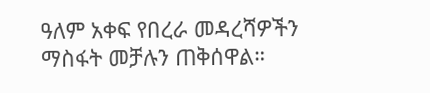ዓለም አቀፍ የበረራ መዳረሻዎችን ማስፋት መቻሉን ጠቅሰዋል።